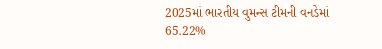2025માં ભારતીય વુમન્સ ટીમની વનડેમાં 65.22%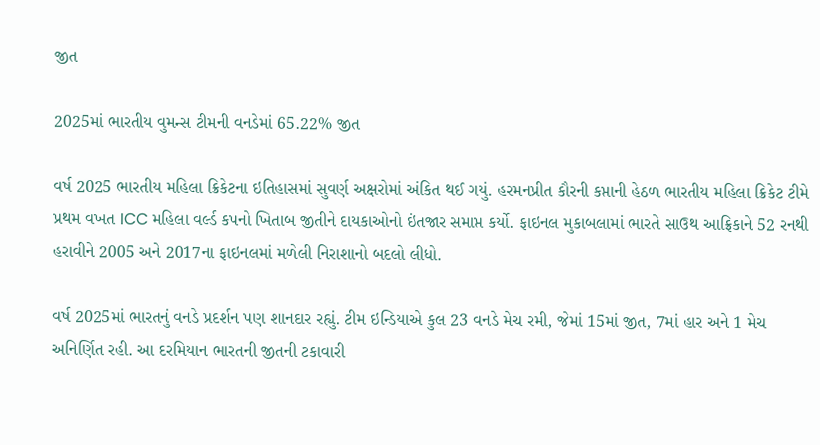જીત

2025માં ભારતીય વુમન્સ ટીમની વનડેમાં 65.22% જીત

વર્ષ 2025 ભારતીય મહિલા ક્રિકેટના ઇતિહાસમાં સુવર્ણ અક્ષરોમાં અંકિત થઈ ગયું. હરમનપ્રીત કૌરની કપ્તાની હેઠળ ભારતીય મહિલા ક્રિકેટ ટીમે પ્રથમ વખત ICC મહિલા વર્લ્ડ કપનો ખિતાબ જીતીને દાયકાઓનો ઇંતજાર સમાપ્ત કર્યો. ફાઇનલ મુકાબલામાં ભારતે સાઉથ આફ્રિકાને 52 રનથી હરાવીને 2005 અને 2017ના ફાઇનલમાં મળેલી નિરાશાનો બદલો લીધો.

વર્ષ 2025માં ભારતનું વનડે પ્રદર્શન પણ શાનદાર રહ્યું. ટીમ ઇન્ડિયાએ કુલ 23 વનડે મેચ રમી, જેમાં 15માં જીત, 7માં હાર અને 1 મેચ અનિર્ણિત રહી. આ દરમિયાન ભારતની જીતની ટકાવારી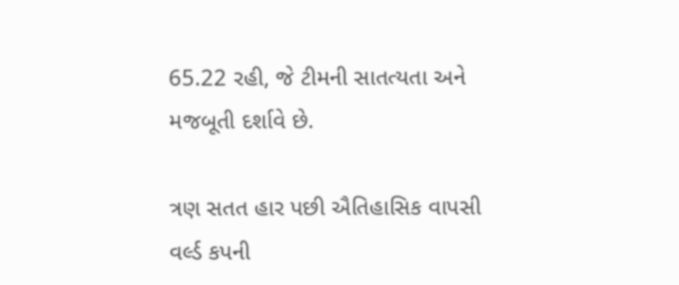65.22 રહી, જે ટીમની સાતત્યતા અને મજબૂતી દર્શાવે છે.

ત્રણ સતત હાર પછી ઐતિહાસિક વાપસી વર્લ્ડ કપની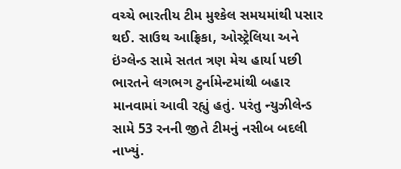વચ્ચે ભારતીય ટીમ મુશ્કેલ સમયમાંથી પસાર થઈ. સાઉથ આફ્રિકા, ઓસ્ટ્રેલિયા અને ઇંગ્લેન્ડ સામે સતત ત્રણ મેચ હાર્યા પછી ભારતને લગભગ ટુર્નામેન્ટમાંથી બહાર માનવામાં આવી રહ્યું હતું. પરંતુ ન્યુઝીલેન્ડ સામે 53 રનની જીતે ટીમનું નસીબ બદલી નાખ્યું.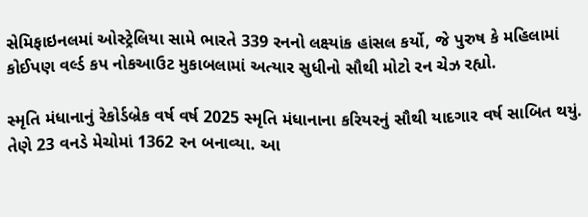સેમિફાઇનલમાં ઓસ્ટ્રેલિયા સામે ભારતે 339 રનનો લક્ષ્યાંક હાંસલ કર્યો, જે પુરુષ કે મહિલામાં કોઈપણ વર્લ્ડ કપ નોકઆઉટ મુકાબલામાં અત્યાર સુધીનો સૌથી મોટો રન ચેઝ રહ્યો.

સ્મૃતિ મંધાનાનું રેકોર્ડબ્રેક વર્ષ વર્ષ 2025 સ્મૃતિ મંધાનાના કરિયરનું સૌથી યાદગાર વર્ષ સાબિત થયું. તેણે 23 વનડે મેચોમાં 1362 રન બનાવ્યા. આ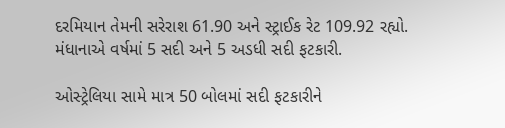દરમિયાન તેમની સરેરાશ 61.90 અને સ્ટ્રાઈક રેટ 109.92 રહ્યો. મંધાનાએ વર્ષમાં 5 સદી અને 5 અડધી સદી ફટકારી.

ઓસ્ટ્રેલિયા સામે માત્ર 50 બોલમાં સદી ફટકારીને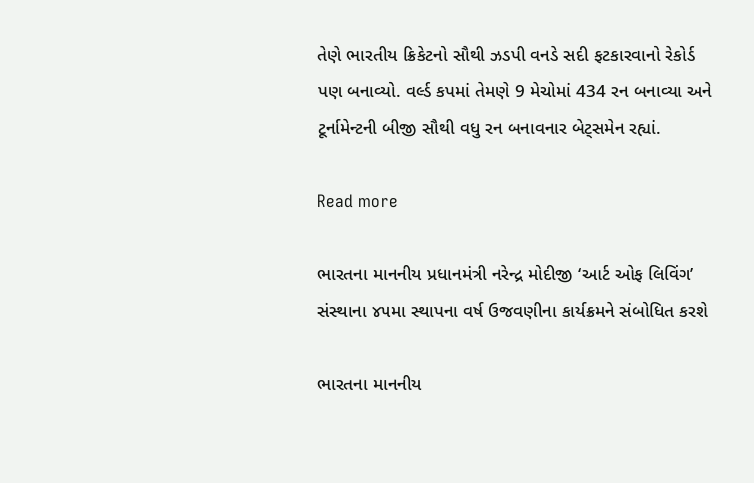તેણે ભારતીય ક્રિકેટનો સૌથી ઝડપી વનડે સદી ફટકારવાનો રેકોર્ડ પણ બનાવ્યો. વર્લ્ડ કપમાં તેમણે 9 મેચોમાં 434 રન બનાવ્યા અને ટૂર્નામેન્ટની બીજી સૌથી વધુ રન બનાવનાર બેટ્સમેન રહ્યાં.

Read more

ભારતના માનનીય પ્રધાનમંત્રી નરેન્દ્ર મોદીજી ‘આર્ટ ઓફ લિવિંગ’ સંસ્થાના ૪૫મા સ્થાપના વર્ષ ઉજવણીના કાર્યક્રમને સંબોધિત કરશે

ભારતના માનનીય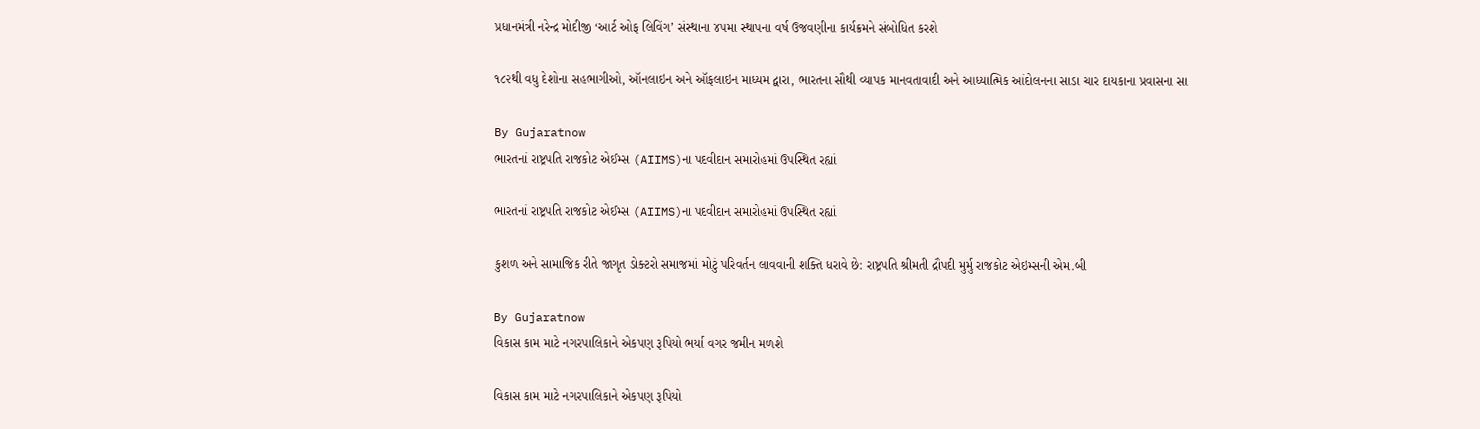પ્રધાનમંત્રી નરેન્દ્ર મોદીજી ‘આર્ટ ઓફ લિવિંગ’ સંસ્થાના ૪૫મા સ્થાપના વર્ષ ઉજવણીના કાર્યક્રમને સંબોધિત કરશે

૧૮૨થી વધુ દેશોના સહભાગીઓ, ઑનલાઇન અને ઑફલાઇન માધ્યમ દ્વારા, ભારતના સૌથી વ્યાપક માનવતાવાદી અને આધ્યાત્મિક આંદોલનના સાડા ચાર દાયકાના પ્રવાસના સા

By Gujaratnow
ભારતનાં રાષ્ટ્રપતિ રાજકોટ એઈમ્સ (AIIMS)ના પદવીદાન સમારોહમાં ઉપસ્થિત રહ્યાં

ભારતનાં રાષ્ટ્રપતિ રાજકોટ એઈમ્સ (AIIMS)ના પદવીદાન સમારોહમાં ઉપસ્થિત રહ્યાં

કુશળ અને સામાજિક રીતે જાગૃત ડોક્ટરો સમાજમાં મોટું પરિવર્તન લાવવાની શક્તિ ધરાવે છે: રાષ્ટ્રપતિ શ્રીમતી દ્રૌપદી મુર્મુ રાજકોટ એઇમ્સની એમ.બી

By Gujaratnow
વિકાસ કામ માટે નગરપાલિકાને એકપણ રૂપિયો ભર્યા વગર જમીન મળશે

વિકાસ કામ માટે નગરપાલિકાને એકપણ રૂપિયો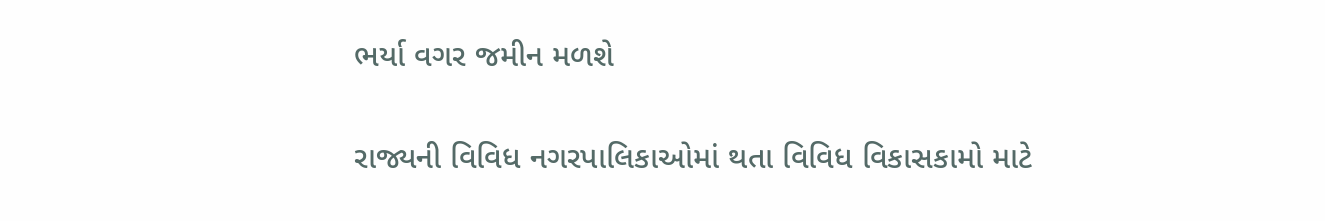ભર્યા વગર જમીન મળશે

રાજ્યની વિવિધ નગરપાલિકાઓમાં થતા વિવિધ વિકાસકામો માટે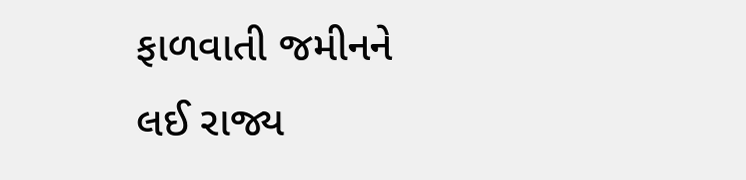ફાળવાતી જમીનને લઈ રાજ્ય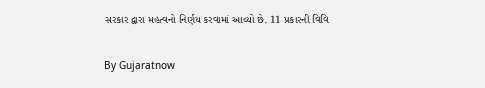સરકાર દ્વારા મહત્વનો નિર્ણય કરવામાં આવ્યો છે. 11 પ્રકારની વિવિ

By Gujaratnow